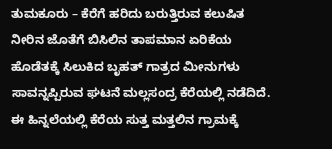ತುಮಕೂರು – ಕೆರೆಗೆ ಹರಿದು ಬರುತ್ತಿರುವ ಕಲುಷಿತ ನೀರಿನ ಜೊತೆಗೆ ಬಿಸಿಲಿನ ತಾಪಮಾನ ಏರಿಕೆಯ ಹೊಡೆತಕ್ಕೆ ಸಿಲುಕಿದ ಬೃಹತ್ ಗಾತ್ರದ ಮೀನುಗಳು ಸಾವನ್ನಪ್ಪಿರುವ ಘಟನೆ ಮಲ್ಲಸಂದ್ರ ಕೆರೆಯಲ್ಲಿ ನಡೆದಿದೆ. ಈ ಹಿನ್ನಲೆಯಲ್ಲಿ ಕೆರೆಯ ಸುತ್ತ ಮತ್ತಲಿನ ಗ್ರಾಮಕ್ಕೆ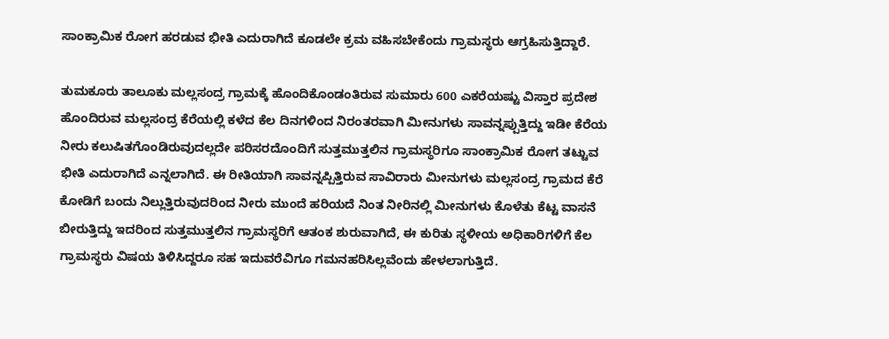ಸಾಂಕ್ರಾಮಿಕ ರೋಗ ಹರಡುವ ಭೀತಿ ಎದುರಾಗಿದೆ ಕೂಡಲೇ ಕ್ರಮ ವಹಿಸಬೇಕೆಂದು ಗ್ರಾಮಸ್ಥರು ಆಗ್ರಹಿಸುತ್ತಿದ್ದಾರೆ.

ತುಮಕೂರು ತಾಲೂಕು ಮಲ್ಲಸಂದ್ರ ಗ್ರಾಮಕ್ಕೆ ಹೊಂದಿಕೊಂಡಂತಿರುವ ಸುಮಾರು 600 ಎಕರೆಯಷ್ಟು ವಿಸ್ತಾರ ಪ್ರದೇಶ ಹೊಂದಿರುವ ಮಲ್ಲಸಂದ್ರ ಕೆರೆಯಲ್ಲಿ ಕಳೆದ ಕೆಲ ದಿನಗಳಿಂದ ನಿರಂತರವಾಗಿ ಮೀನುಗಳು ಸಾವನ್ನಪ್ಪುತ್ತಿದ್ದು ಇಡೀ ಕೆರೆಯ ನೀರು ಕಲುಷಿತಗೊಂಡಿರುವುದಲ್ಲದೇ ಪರಿಸರದೊಂದಿಗೆ ಸುತ್ತಮುತ್ತಲಿನ ಗ್ರಾಮಸ್ಥರಿಗೂ ಸಾಂಕ್ರಾಮಿಕ ರೋಗ ತಟ್ಟುವ ಭೀತಿ ಎದುರಾಗಿದೆ ಎನ್ನಲಾಗಿದೆ. ಈ ರೀತಿಯಾಗಿ ಸಾವನ್ನಪ್ಪಿತ್ತಿರುವ ಸಾವಿರಾರು ಮೀನುಗಳು ಮಲ್ಲಸಂದ್ರ ಗ್ರಾಮದ ಕೆರೆ ಕೋಡಿಗೆ ಬಂದು ನಿಲ್ಲುತ್ತಿರುವುದರಿಂದ ನೀರು ಮುಂದೆ ಹರಿಯದೆ ನಿಂತ ನೀರಿನಲ್ಲಿ ಮೀನುಗಳು ಕೊಳೆತು ಕೆಟ್ಟ ವಾಸನೆ ಬೀರುತ್ತಿದ್ದು ಇದರಿಂದ ಸುತ್ತಮುತ್ತಲಿನ ಗ್ರಾಮಸ್ಥರಿಗೆ ಆತಂಕ ಶುರುವಾಗಿದೆ, ಈ ಕುರಿತು ಸ್ಥಳೀಯ ಅಧಿಕಾರಿಗಳಿಗೆ ಕೆಲ ಗ್ರಾಮಸ್ಥರು ವಿಷಯ ತಿಳಿಸಿದ್ದರೂ ಸಹ ಇದುವರೆವಿಗೂ ಗಮನಹರಿಸಿಲ್ಲವೆಂದು ಹೇಳಲಾಗುತ್ತಿದೆ.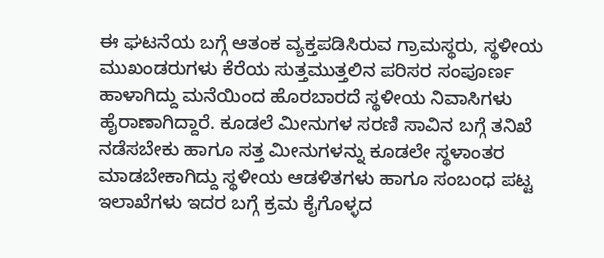ಈ ಘಟನೆಯ ಬಗ್ಗೆ ಆತಂಕ ವ್ಯಕ್ತಪಡಿಸಿರುವ ಗ್ರಾಮಸ್ಥರು, ಸ್ಥಳೀಯ ಮುಖಂಡರುಗಳು ಕೆರೆಯ ಸುತ್ತಮುತ್ತಲಿನ ಪರಿಸರ ಸಂಪೂರ್ಣ ಹಾಳಾಗಿದ್ದು ಮನೆಯಿಂದ ಹೊರಬಾರದೆ ಸ್ಥಳೀಯ ನಿವಾಸಿಗಳು ಹೈರಾಣಾಗಿದ್ದಾರೆ. ಕೂಡಲೆ ಮೀನುಗಳ ಸರಣಿ ಸಾವಿನ ಬಗ್ಗೆ ತನಿಖೆ ನಡೆಸಬೇಕು ಹಾಗೂ ಸತ್ತ ಮೀನುಗಳನ್ನು ಕೂಡಲೇ ಸ್ಥಳಾಂತರ ಮಾಡಬೇಕಾಗಿದ್ದು ಸ್ಥಳೀಯ ಆಡಳಿತಗಳು ಹಾಗೂ ಸಂಬಂಧ ಪಟ್ಟ ಇಲಾಖೆಗಳು ಇದರ ಬಗ್ಗೆ ಕ್ರಮ ಕೈಗೊಳ್ಳದ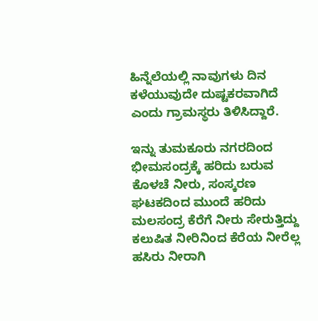ಹಿನ್ನೆಲೆಯಲ್ಲಿ ನಾವುಗಳು ದಿನ ಕಳೆಯುವುದೇ ದುಷ್ಟಕರವಾಗಿದೆ ಎಂದು ಗ್ರಾಮಸ್ಥರು ತಿಳಿಸಿದ್ದಾರೆ.

ಇನ್ನು ತುಮಕೂರು ನಗರದಿಂದ ಭೀಮಸಂದ್ರಕ್ಕೆ ಹರಿದು ಬರುವ ಕೊಳಚೆ ನೀರು, ಸಂಸ್ಕರಣ ಘಟಕದಿಂದ ಮುಂದೆ ಹರಿದು ಮಲಸಂದ್ರ ಕೆರೆಗೆ ನೀರು ಸೇರುತ್ತಿದ್ದು ಕಲುಷಿತ ನೀರಿನಿಂದ ಕೆರೆಯ ನೀರೆಲ್ಲ ಹಸಿರು ನೀರಾಗಿ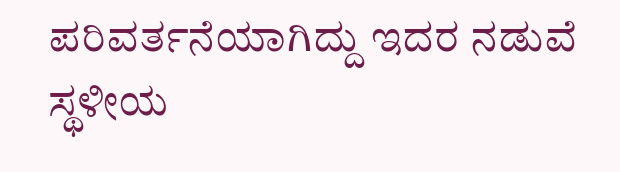ಪರಿವರ್ತನೆಯಾಗಿದ್ದು ಇದರ ನಡುವೆ ಸ್ಥಳೀಯ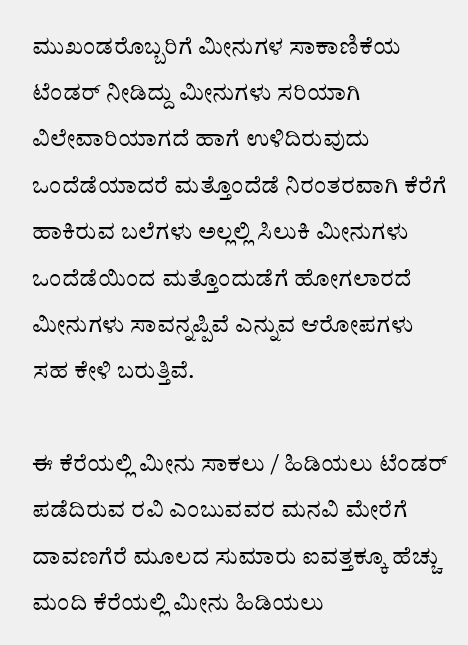ಮುಖಂಡರೊಬ್ಬರಿಗೆ ಮೀನುಗಳ ಸಾಕಾಣಿಕೆಯ ಟೆಂಡರ್ ನೀಡಿದ್ದು ಮೀನುಗಳು ಸರಿಯಾಗಿ ವಿಲೇವಾರಿಯಾಗದೆ ಹಾಗೆ ಉಳಿದಿರುವುದು ಒಂದೆಡೆಯಾದರೆ ಮತ್ತೊಂದೆಡೆ ನಿರಂತರವಾಗಿ ಕೆರೆಗೆ ಹಾಕಿರುವ ಬಲೆಗಳು ಅಲ್ಲಲ್ಲಿ ಸಿಲುಕಿ ಮೀನುಗಳು ಒಂದೆಡೆಯಿಂದ ಮತ್ತೊಂದುಡೆಗೆ ಹೋಗಲಾರದೆ ಮೀನುಗಳು ಸಾವನ್ನಪ್ಪಿವೆ ಎನ್ನುವ ಆರೋಪಗಳು ಸಹ ಕೇಳಿ ಬರುತ್ತಿವೆ.

ಈ ಕೆರೆಯಲ್ಲಿ ಮೀನು ಸಾಕಲು / ಹಿಡಿಯಲು ಟೆಂಡರ್ ಪಡೆದಿರುವ ರವಿ ಎಂಬುವವರ ಮನವಿ ಮೇರೆಗೆ ದಾವಣಗೆರೆ ಮೂಲದ ಸುಮಾರು ಐವತ್ತಕ್ಕೂ ಹೆಚ್ಚು ಮಂದಿ ಕೆರೆಯಲ್ಲಿ ಮೀನು ಹಿಡಿಯಲು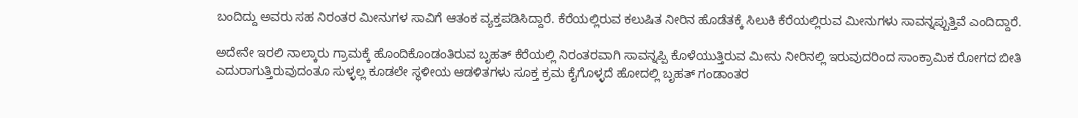ಬಂದಿದ್ದು ಅವರು ಸಹ ನಿರಂತರ ಮೀನುಗಳ ಸಾವಿಗೆ ಆತಂಕ ವ್ಯಕ್ತಪಡಿಸಿದ್ದಾರೆ. ಕೆರೆಯಲ್ಲಿರುವ ಕಲುಷಿತ ನೀರಿನ ಹೊಡೆತಕ್ಕೆ ಸಿಲುಕಿ ಕೆರೆಯಲ್ಲಿರುವ ಮೀನುಗಳು ಸಾವನ್ನಪ್ಪುತ್ತಿವೆ ಎಂದಿದ್ದಾರೆ.

ಅದೇನೇ ಇರಲಿ ನಾಲ್ಕಾರು ಗ್ರಾಮಕ್ಕೆ ಹೊಂದಿಕೊಂಡಂತಿರುವ ಬೃಹತ್ ಕೆರೆಯಲ್ಲಿ ನಿರಂತರವಾಗಿ ಸಾವನ್ನಪ್ಪಿ ಕೊಳೆಯುತ್ತಿರುವ ಮೀನು ನೀರಿನಲ್ಲಿ ಇರುವುದರಿಂದ ಸಾಂಕ್ರಾಮಿಕ ರೋಗದ ಬೀತಿ ಎದುರಾಗುತ್ತಿರುವುದಂತೂ ಸುಳ್ಳಲ್ಲ ಕೂಡಲೇ ಸ್ಥಳೀಯ ಆಡಳಿತಗಳು ಸೂಕ್ತ ಕ್ರಮ ಕೈಗೊಳ್ಳದೆ ಹೋದಲ್ಲಿ ಬೃಹತ್ ಗಂಡಾಂತರ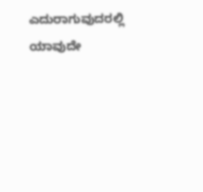ಎದುರಾಗುವುದರಲ್ಲಿ ಯಾವುದೇ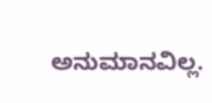ಅನುಮಾನವಿಲ್ಲ.